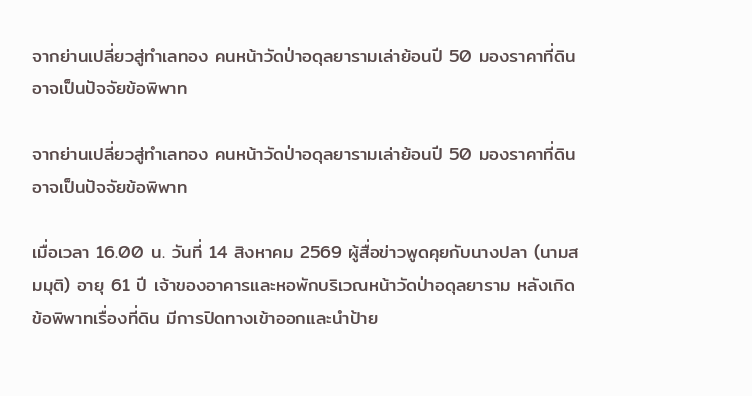จากย่านเปลี่ยวสู่ทำเลทอง คนหน้าวัดป่าอดุลยารามเล่าย้อนปี 50 มองราคาที่ดินอาจเป็นปัจจัยข้อพิพาท

จากย่านเปลี่ยวสู่ทำเลทอง คนหน้าวัดป่าอดุลยารามเล่าย้อนปี 50 มองราคาที่ดินอาจเป็นปัจจัยข้อพิพาท

เมื่อเวลา 16.00 น. วันที่ 14 สิงหาคม 2569 ผู้สื่อข่าวพูดคุยกับนางปลา (นามสมมุติ) อายุ 61 ปี เจ้าของอาคารและหอพักบริเวณหน้าวัดป่าอดุลยาราม หลังเกิดข้อพิพาทเรื่องที่ดิน มีการปิดทางเข้าออกและนำป้าย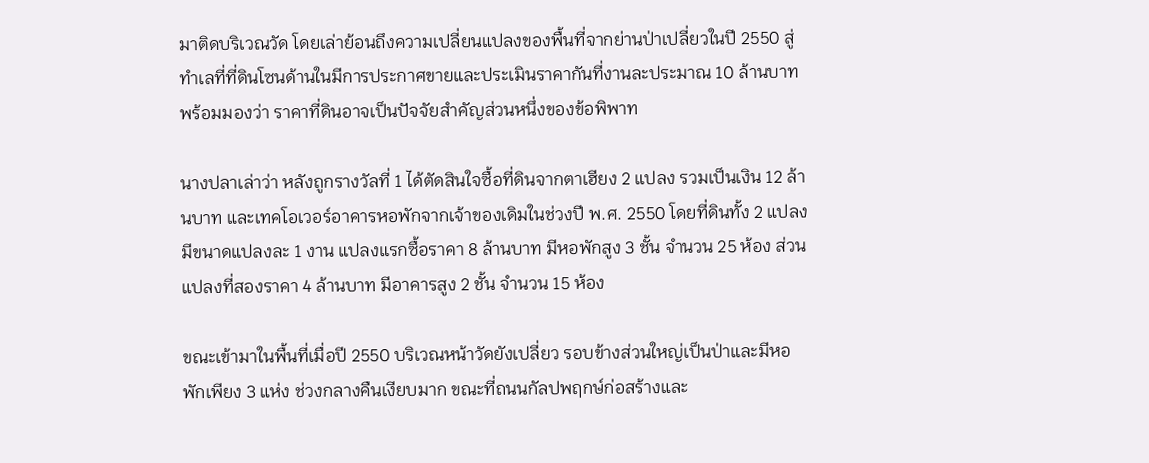มาติดบริเวณวัด โดยเล่าย้อนถึงความเปลี่ยนแปลงของพื้นที่จากย่านป่าเปลี่ยวในปี 2550 สู่ทำเลที่ที่ดินโซนด้านในมีการประกาศขายและประเมินราคากันที่งานละประมาณ 10 ล้านบาท พร้อมมองว่า ราคาที่ดินอาจเป็นปัจจัยสำคัญส่วนหนึ่งของข้อพิพาท

นางปลาเล่าว่า หลังถูกรางวัลที่ 1 ได้ตัดสินใจซื้อที่ดินจากตาเฮียง 2 แปลง รวมเป็นเงิน 12 ล้านบาท และเทคโอเวอร์อาคารหอพักจากเจ้าของเดิมในช่วงปี พ.ศ. 2550 โดยที่ดินทั้ง 2 แปลงมีขนาดแปลงละ 1 งาน แปลงแรกซื้อราคา 8 ล้านบาท มีหอพักสูง 3 ชั้น จำนวน 25 ห้อง ส่วนแปลงที่สองราคา 4 ล้านบาท มีอาคารสูง 2 ชั้น จำนวน 15 ห้อง

ขณะเข้ามาในพื้นที่เมื่อปี 2550 บริเวณหน้าวัดยังเปลี่ยว รอบข้างส่วนใหญ่เป็นป่าและมีหอพักเพียง 3 แห่ง ช่วงกลางคืนเงียบมาก ขณะที่ถนนกัลปพฤกษ์ก่อสร้างและ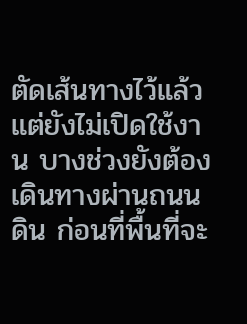ตัดเส้นทางไว้แล้ว แต่ยังไม่เปิดใช้งาน บางช่วงยังต้องเดินทางผ่านถนนดิน ก่อนที่พื้นที่จะ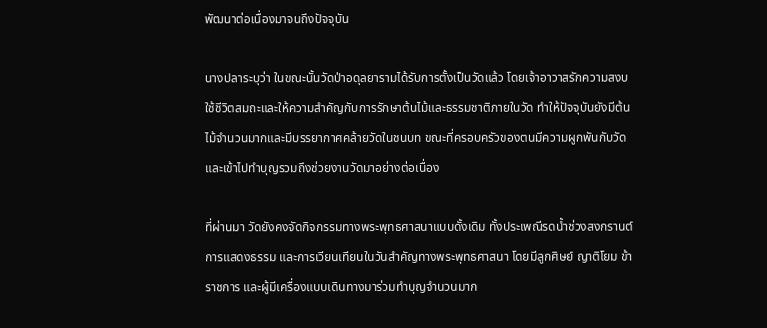พัฒนาต่อเนื่องมาจนถึงปัจจุบัน

นางปลาระบุว่า ในขณะนั้นวัดป่าอดุลยารามได้รับการตั้งเป็นวัดแล้ว โดยเจ้าอาวาสรักความสงบ ใช้ชีวิตสมถะและให้ความสำคัญกับการรักษาต้นไม้และธรรมชาติภายในวัด ทำให้ปัจจุบันยังมีต้นไม้จำนวนมากและมีบรรยากาศคล้ายวัดในชนบท ขณะที่ครอบครัวของตนมีความผูกพันกับวัด และเข้าไปทำบุญรวมถึงช่วยงานวัดมาอย่างต่อเนื่อง

ที่ผ่านมา วัดยังคงจัดกิจกรรมทางพระพุทธศาสนาแบบดั้งเดิม ทั้งประเพณีรดน้ำช่วงสงกรานต์ การแสดงธรรม และการเวียนเทียนในวันสำคัญทางพระพุทธศาสนา โดยมีลูกศิษย์ ญาติโยม ข้าราชการ และผู้มีเครื่องแบบเดินทางมาร่วมทำบุญจำนวนมาก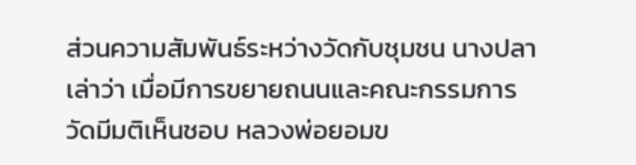ส่วนความสัมพันธ์ระหว่างวัดกับชุมชน นางปลาเล่าว่า เมื่อมีการขยายถนนและคณะกรรมการวัดมีมติเห็นชอบ หลวงพ่อยอมข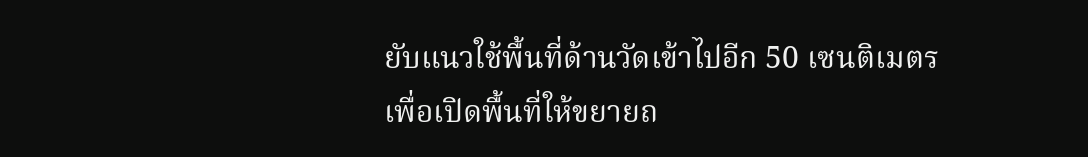ยับแนวใช้พื้นที่ด้านวัดเข้าไปอีก 50 เซนติเมตร เพื่อเปิดพื้นที่ให้ขยายถ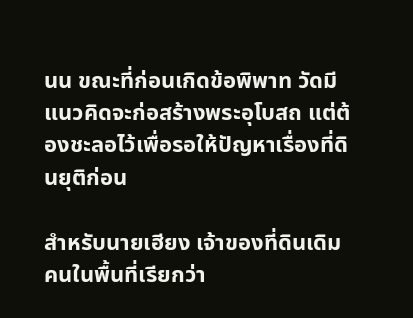นน ขณะที่ก่อนเกิดข้อพิพาท วัดมีแนวคิดจะก่อสร้างพระอุโบสถ แต่ต้องชะลอไว้เพื่อรอให้ปัญหาเรื่องที่ดินยุติก่อน

สำหรับนายเฮียง เจ้าของที่ดินเดิม คนในพื้นที่เรียกว่า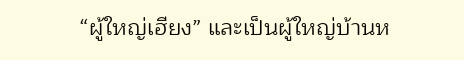“ผู้ใหญ่เฮียง” และเป็นผู้ใหญ่บ้านห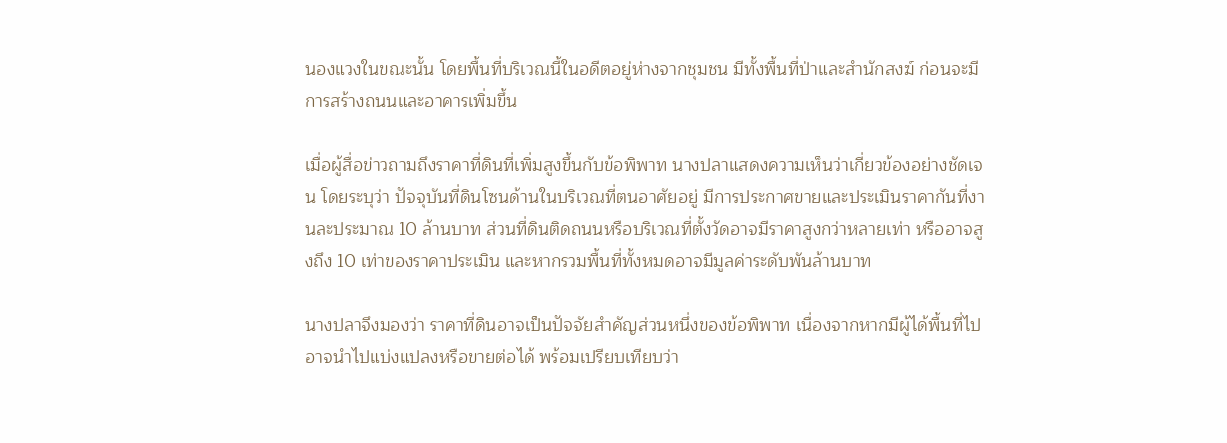นองแวงในขณะนั้น โดยพื้นที่บริเวณนี้ในอดีตอยู่ห่างจากชุมชน มีทั้งพื้นที่ป่าและสำนักสงฆ์ ก่อนจะมีการสร้างถนนและอาคารเพิ่มขึ้น

เมื่อผู้สื่อข่าวถามถึงราคาที่ดินที่เพิ่มสูงขึ้นกับข้อพิพาท นางปลาแสดงความเห็นว่าเกี่ยวข้องอย่างชัดเจน โดยระบุว่า ปัจจุบันที่ดินโซนด้านในบริเวณที่ตนอาศัยอยู่ มีการประกาศขายและประเมินราคากันที่งานละประมาณ 10 ล้านบาท ส่วนที่ดินติดถนนหรือบริเวณที่ตั้งวัดอาจมีราคาสูงกว่าหลายเท่า หรืออาจสูงถึง 10 เท่าของราคาประเมิน และหากรวมพื้นที่ทั้งหมดอาจมีมูลค่าระดับพันล้านบาท

นางปลาจึงมองว่า ราคาที่ดินอาจเป็นปัจจัยสำคัญส่วนหนึ่งของข้อพิพาท เนื่องจากหากมีผู้ได้พื้นที่ไปอาจนำไปแบ่งแปลงหรือขายต่อได้ พร้อมเปรียบเทียบว่า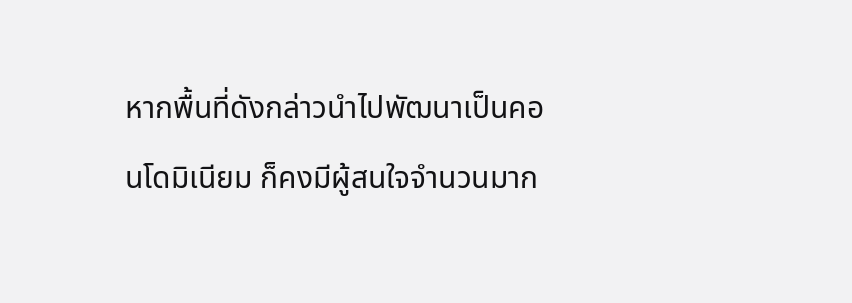หากพื้นที่ดังกล่าวนำไปพัฒนาเป็นคอนโดมิเนียม ก็คงมีผู้สนใจจำนวนมาก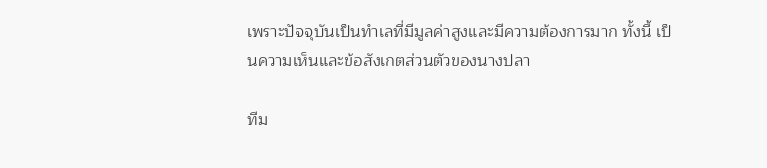เพราะปัจจุบันเป็นทำเลที่มีมูลค่าสูงและมีความต้องการมาก ทั้งนี้ เป็นความเห็นและข้อสังเกตส่วนตัวของนางปลา

ทีม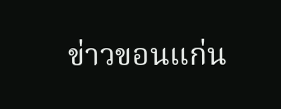ข่าวขอนแก่น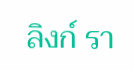ลิงก์ รา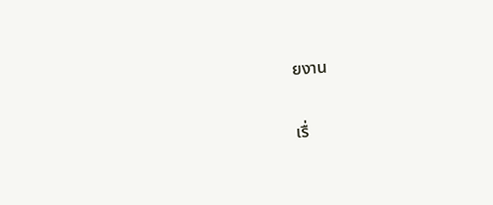ยงาน

เรื่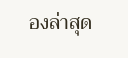องล่าสุด